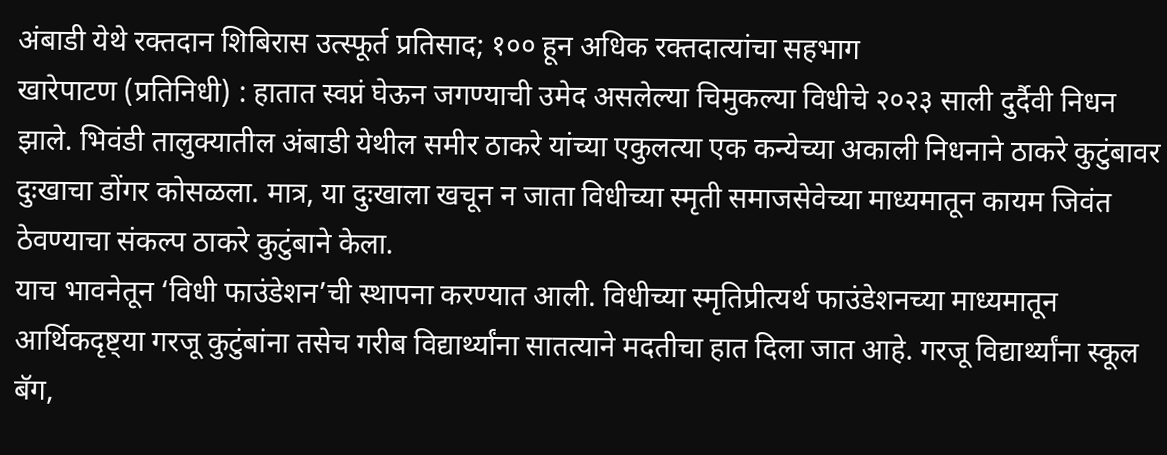अंबाडी येथे रक्तदान शिबिरास उत्स्फूर्त प्रतिसाद; १०० हून अधिक रक्तदात्यांचा सहभाग
खारेपाटण (प्रतिनिधी) : हातात स्वप्नं घेऊन जगण्याची उमेद असलेल्या चिमुकल्या विधीचे २०२३ साली दुर्दैवी निधन झाले. भिवंडी तालुक्यातील अंबाडी येथील समीर ठाकरे यांच्या एकुलत्या एक कन्येच्या अकाली निधनाने ठाकरे कुटुंबावर दुःखाचा डोंगर कोसळला. मात्र, या दुःखाला खचून न जाता विधीच्या स्मृती समाजसेवेच्या माध्यमातून कायम जिवंत ठेवण्याचा संकल्प ठाकरे कुटुंबाने केला.
याच भावनेतून ‘विधी फाउंडेशन’ची स्थापना करण्यात आली. विधीच्या स्मृतिप्रीत्यर्थ फाउंडेशनच्या माध्यमातून आर्थिकदृष्ट्या गरजू कुटुंबांना तसेच गरीब विद्यार्थ्यांना सातत्याने मदतीचा हात दिला जात आहे. गरजू विद्यार्थ्यांना स्कूल बॅग,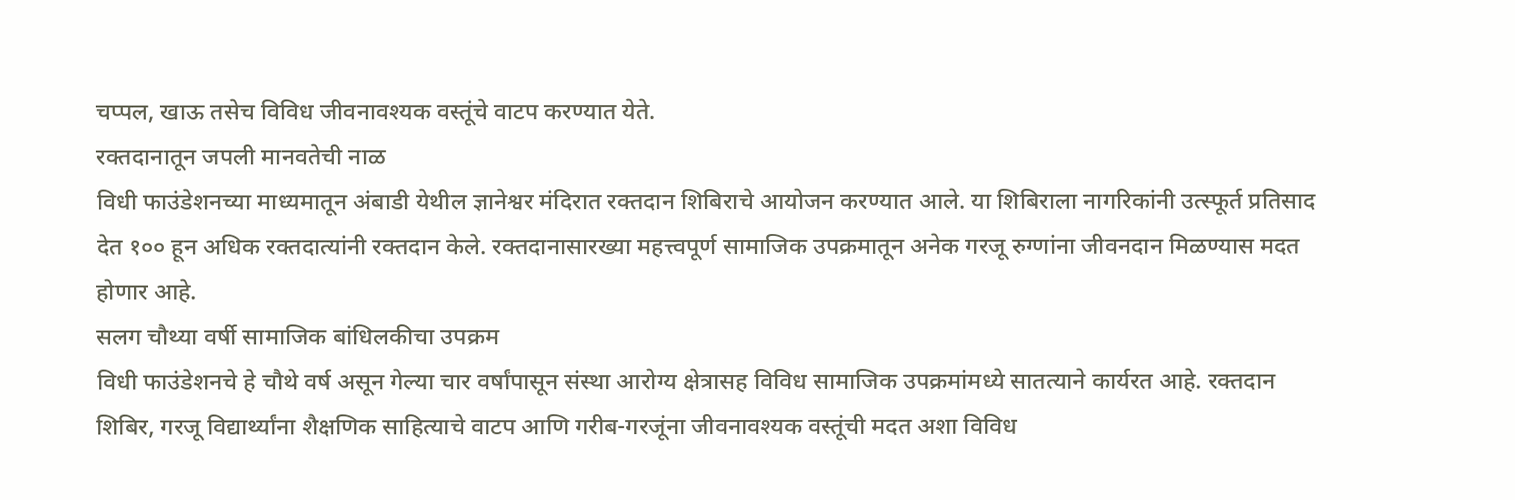चप्पल, खाऊ तसेच विविध जीवनावश्यक वस्तूंचे वाटप करण्यात येते.
रक्तदानातून जपली मानवतेची नाळ
विधी फाउंडेशनच्या माध्यमातून अंबाडी येथील ज्ञानेश्वर मंदिरात रक्तदान शिबिराचे आयोजन करण्यात आले. या शिबिराला नागरिकांनी उत्स्फूर्त प्रतिसाद देत १०० हून अधिक रक्तदात्यांनी रक्तदान केले. रक्तदानासारख्या महत्त्वपूर्ण सामाजिक उपक्रमातून अनेक गरजू रुग्णांना जीवनदान मिळण्यास मदत होणार आहे.
सलग चौथ्या वर्षी सामाजिक बांधिलकीचा उपक्रम
विधी फाउंडेशनचे हे चौथे वर्ष असून गेल्या चार वर्षांपासून संस्था आरोग्य क्षेत्रासह विविध सामाजिक उपक्रमांमध्ये सातत्याने कार्यरत आहे. रक्तदान शिबिर, गरजू विद्यार्थ्यांना शैक्षणिक साहित्याचे वाटप आणि गरीब-गरजूंना जीवनावश्यक वस्तूंची मदत अशा विविध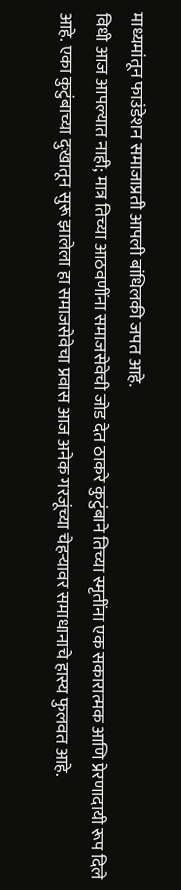माध्यमांतून फाउंडेशन समाजाप्रती आपली बांधिलकी जपत आहे.
विधी आज आपल्यात नाही; मात्र तिच्या आठवणींना समाजसेवेची जोड देत ठाकरे कुटुंबाने तिच्या स्मृतींना एक सकारात्मक आणि प्रेरणादायी रूप दिले आहे. एका कुटुंबाच्या दुःखातून सुरू झालेला हा समाजसेवेचा प्रवास आज अनेक गरजूंच्या चेहऱ्यावर समाधानाचे हास्य फुलवत आहे.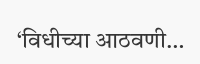‘विधीच्या आठवणी…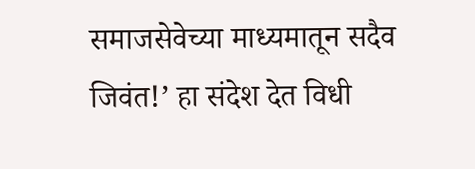समाजसेवेच्या माध्यमातून सदैव जिवंत!’ हा संदेश देत विधी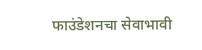फाउंडेशनचा सेवाभावी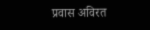प्रवास अविरत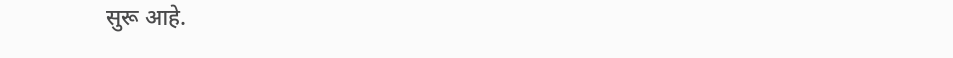सुरू आहे.